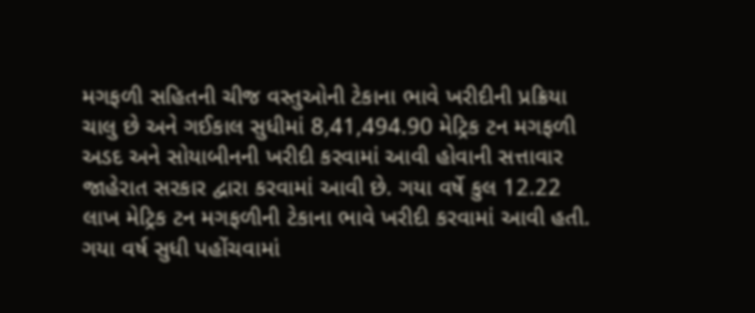મગફળી સહિતની ચીજ વસ્તુઓની ટેકાના ભાવે ખરીદીની પ્રક્રિયા ચાલુ છે અને ગઈકાલ સુધીમાં 8,41,494.90 મેટ્રિક ટન મગફળી અડદ અને સોયાબીનની ખરીદી કરવામાં આવી હોવાની સત્તાવાર જાહેરાત સરકાર દ્વારા કરવામાં આવી છે. ગયા વર્ષે કુલ 12.22 લાખ મેટ્રિક ટન મગફળીની ટેકાના ભાવે ખરીદી કરવામાં આવી હતી. ગયા વર્ષ સુધી પહોંચવામાં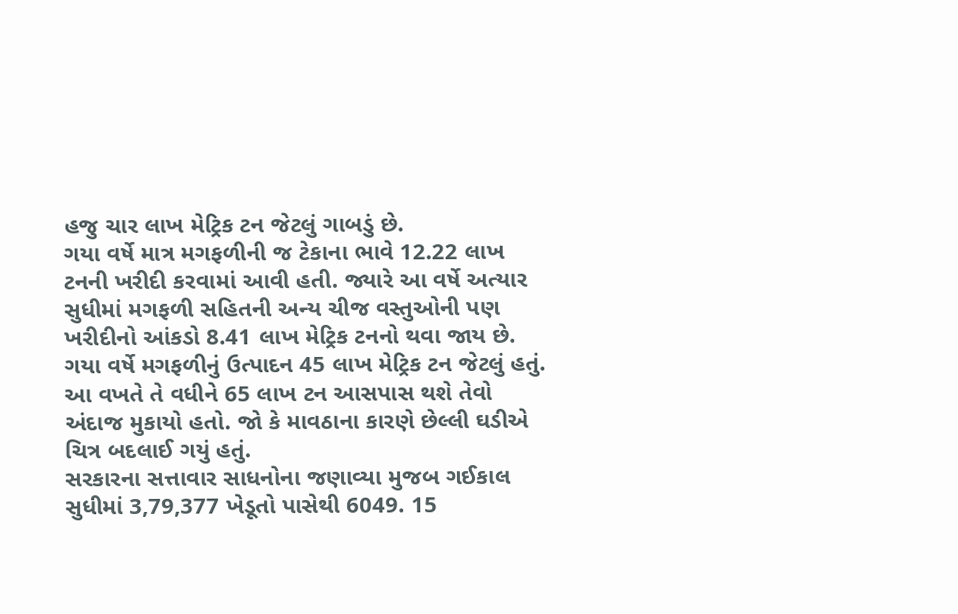હજુ ચાર લાખ મેટ્રિક ટન જેટલું ગાબડું છે.
ગયા વર્ષે માત્ર મગફળીની જ ટેકાના ભાવે 12.22 લાખ ટનની ખરીદી કરવામાં આવી હતી. જ્યારે આ વર્ષે અત્યાર સુધીમાં મગફળી સહિતની અન્ય ચીજ વસ્તુઓની પણ ખરીદીનો આંકડો 8.41 લાખ મેટ્રિક ટનનો થવા જાય છે. ગયા વર્ષે મગફળીનું ઉત્પાદન 45 લાખ મેટ્રિક ટન જેટલું હતું. આ વખતે તે વધીને 65 લાખ ટન આસપાસ થશે તેવો અંદાજ મુકાયો હતો. જો કે માવઠાના કારણે છેલ્લી ઘડીએ ચિત્ર બદલાઈ ગયું હતું.
સરકારના સત્તાવાર સાધનોના જણાવ્યા મુજબ ગઈકાલ સુધીમાં 3,79,377 ખેડૂતો પાસેથી 6049. 15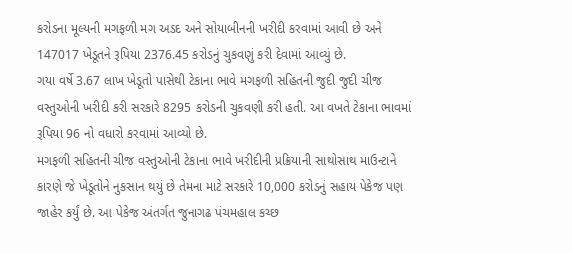કરોડના મૂલ્યની મગફળી મગ અડદ અને સોયાબીનની ખરીદી કરવામાં આવી છે અને 147017 ખેડૂતને રૂપિયા 2376.45 કરોડનું ચુકવણું કરી દેવામાં આવ્યું છે.
ગયા વર્ષે 3.67 લાખ ખેડૂતો પાસેથી ટેકાના ભાવે મગફળી સહિતની જુદી જુદી ચીજ વસ્તુઓની ખરીદી કરી સરકારે 8295 કરોડની ચુકવણી કરી હતી. આ વખતે ટેકાના ભાવમાં રૂપિયા 96 નો વધારો કરવામાં આવ્યો છે.
મગફળી સહિતની ચીજ વસ્તુઓની ટેકાના ભાવે ખરીદીની પ્રક્રિયાની સાથોસાથ માઉન્ટાને કારણે જે ખેડૂતોને નુકસાન થયું છે તેમના માટે સરકારે 10,000 કરોડનું સહાય પેકેજ પણ જાહેર કર્યું છે. આ પેકેજ અંતર્ગત જુનાગઢ પંચમહાલ કચ્છ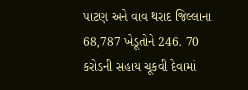પાટણ અને વાવ થરાદ જિલ્લાના 68,787 ખેડૂતોને 246. 70 કરોડની સહાય ચૂકવી દેવામાં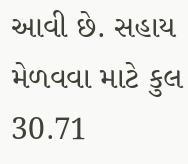આવી છે. સહાય મેળવવા માટે કુલ 30.71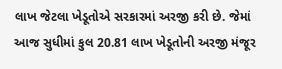લાખ જેટલા ખેડૂતોએ સરકારમાં અરજી કરી છે. જેમાં આજ સુધીમાં કુલ 20.81 લાખ ખેડૂતોની અરજી મંજૂર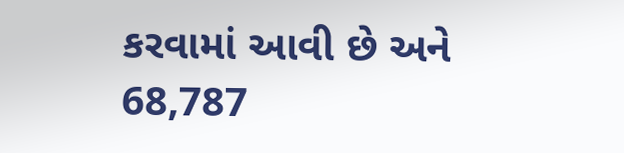કરવામાં આવી છે અને 68,787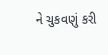ને ચુકવણું કરી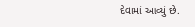દેવામાં આવ્યું છે.